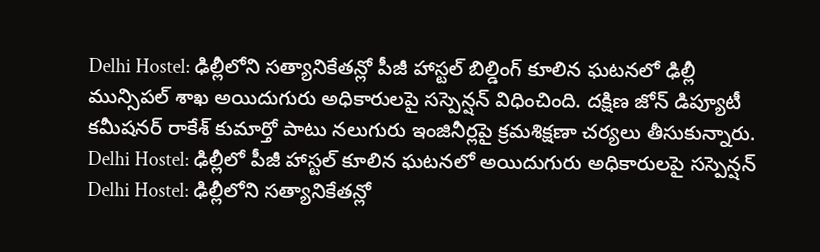Delhi Hostel: ఢిల్లీలోని సత్యానికేతన్లో పీజీ హాస్టల్ బిల్డింగ్ కూలిన ఘటనలో ఢిల్లీ మున్సిపల్ శాఖ అయిదుగురు అధికారులపై సస్పెన్షన్ విధించింది. దక్షిణ జోన్ డిప్యూటీ కమీషనర్ రాకేశ్ కుమార్తో పాటు నలుగురు ఇంజినీర్లపై క్రమశిక్షణా చర్యలు తీసుకున్నారు.
Delhi Hostel: ఢిల్లీలో పీజీ హాస్టల్ కూలిన ఘటనలో అయిదుగురు అధికారులపై సస్పెన్షన్
Delhi Hostel: ఢిల్లీలోని సత్యానికేతన్లో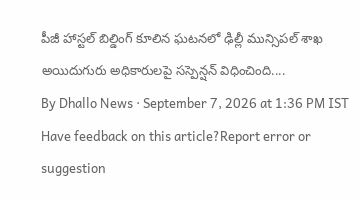పీజీ హాస్టల్ బిల్డింగ్ కూలిన ఘటనలో ఢిల్లీ మున్సిపల్ శాఖ అయిదుగురు అధికారులపై సస్పెన్షన్ విధించింది....
By Dhallo News · September 7, 2026 at 1:36 PM IST
Have feedback on this article?Report error or suggestion